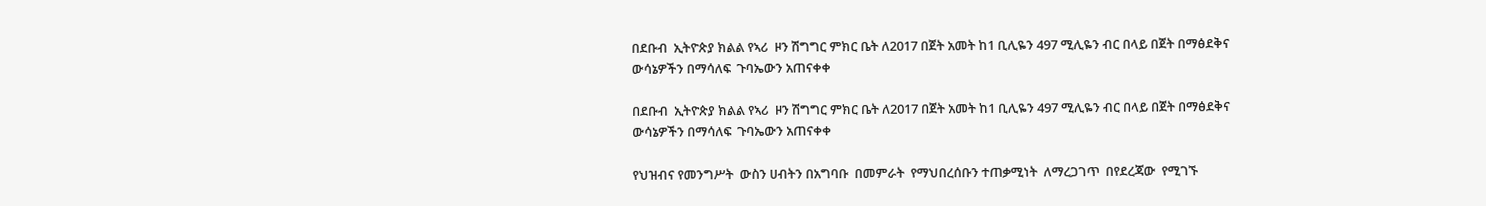በደቡብ  ኢትዮጵያ ክልል የኣሪ  ዞን ሽግግር ምክር ቤት ለ2017 በጀት አመት ከ1 ቢሊዬን 497 ሚሊዬን ብር በላይ በጀት በማፅደቅና ውሳኔዎችን በማሳለፍ  ጉባኤውን አጠናቀቀ

በደቡብ  ኢትዮጵያ ክልል የኣሪ  ዞን ሽግግር ምክር ቤት ለ2017 በጀት አመት ከ1 ቢሊዬን 497 ሚሊዬን ብር በላይ በጀት በማፅደቅና ውሳኔዎችን በማሳለፍ  ጉባኤውን አጠናቀቀ

የህዝብና የመንግሥት  ውስን ሀብትን በአግባቡ  በመምራት  የማህበረሰቡን ተጠቃሚነት  ለማረጋገጥ  በየደረጃው  የሚገኙ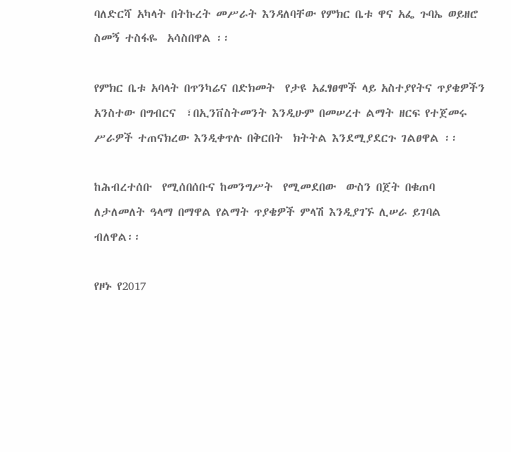ባለድርሻ አካላት በትኩረት መሥራት እንዳለባቸው የምክር ቤቱ ዋና አፌ ጉባኤ ወይዘሮ  ስመኝ ተስፋዬ  አሳስበዋል ፡፡

የምክር ቤቱ አባላት በጥንካሬና በድክመት  የታዩ አፈፃፀሞች ላይ አስተያየትና ጥያቄዎችን አንስተው በግብርና  ፣በኢንቨስትመንት እንዲሁም በመሠረተ ልማት ዘርፍ የተጀመሩ ሥራዎች ተጠናክረው እንዲቀጥሉ በቅርበት  ክትትል እንደሚያደርጉ ገልፀዋል ፡፡

ከሕብረተሰቡ  የሚሰበሰቡና ከመንግሥት  የሚመደበው  ውስን በጀት በቁጠባ ለታለመለት ዓላማ በማዋል የልማት ጥያቄዎች ምላሽ እንዲያገኙ ሊሠራ ይገባል  ብለዋል፡፡

የዞኑ የ2017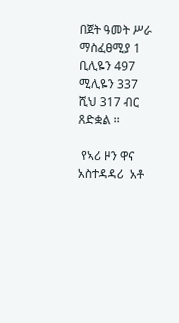በጀት ዓመት ሥራ ማስፈፀሚያ 1 ቢሊዬን 497 ሚሊዬን 337 ሺህ 317 ብር ጸድቋል ፡፡

 የኣሪ ዞን ዋና አስተዳዳሪ  አቶ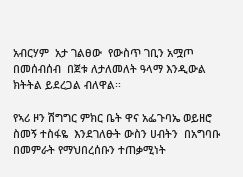አብርሃም  አታ ገልፀው  የውስጥ ገቢን አሟጦ በመሰብሰብ  በጀቱ ለታለመለት ዓላማ እንዲውል ክትትል ይደረጋል ብለዋል፡፡

የኣሪ ዞን ሽግግር ምክር ቤት ዋና አፌጉባኤ ወይዘሮ ስመኝ ተስፋዬ  እንደገለፁት ውስን ሀብትን  በአግባቡ  በመምራት የማህበረሰቡን ተጠቃሚነት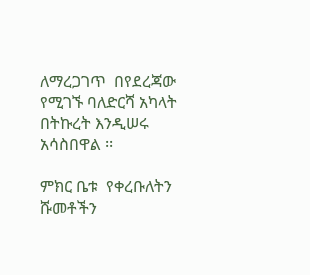ለማረጋገጥ  በየደረጃው የሚገኙ ባለድርሻ አካላት በትኩረት እንዲሠሩ አሳስበዋል ፡፡

ምክር ቤቱ  የቀረቡለትን ሹመቶችን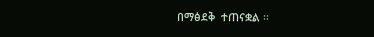በማፅደቅ  ተጠናቋል ፡፡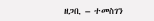ዘጋቢ – ተመስገን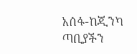አሰፋ-ከጂንካ ጣቢያችን